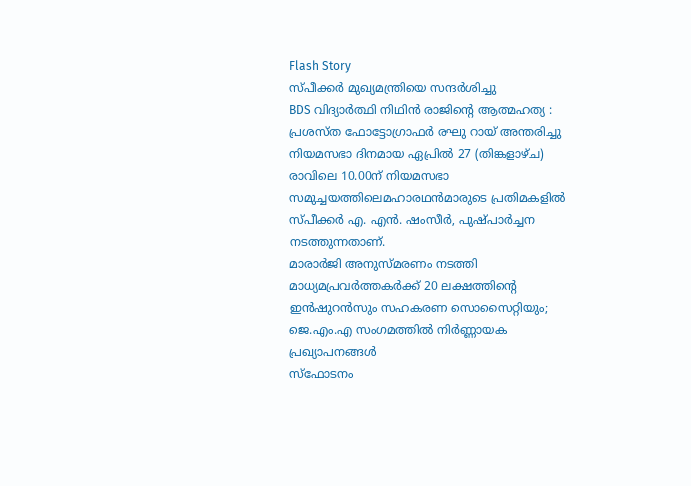Flash Story
സ്പീക്കർ മുഖ്യമന്ത്രിയെ സന്ദർശിച്ചു
BDS വിദ്യാർത്ഥി നിഥിൻ രാജിന്റെ ആത്മഹത്യ :
പ്രശസ്ത ഫോട്ടോഗ്രാഫർ രഘു റായ് അന്തരിച്ചു
നിയമസഭാ ദിനമായ ഏപ്രില്‍ 27 (തിങ്കളാഴ്ച) രാവിലെ 10.00ന് നിയമസഭാ സമുച്ചയത്തിലെമഹാരഥന്‍മാരുടെ പ്രതിമകളില്‍ സ്പീക്കര്‍ എ. എന്‍. ഷംസീര്‍, പുഷ്പാര്‍ച്ചന നടത്തുന്നതാണ്.
മാരാർജി അനുസ്മരണം നടത്തി
മാധ്യമപ്രവർത്തകർക്ക് 20 ലക്ഷത്തിന്റെ ഇൻഷുറൻസും സഹകരണ സൊസൈറ്റിയും; ജെ.എം.എ സംഗമത്തിൽ നിർണ്ണായക പ്രഖ്യാപനങ്ങൾ
സ്ഫോടനം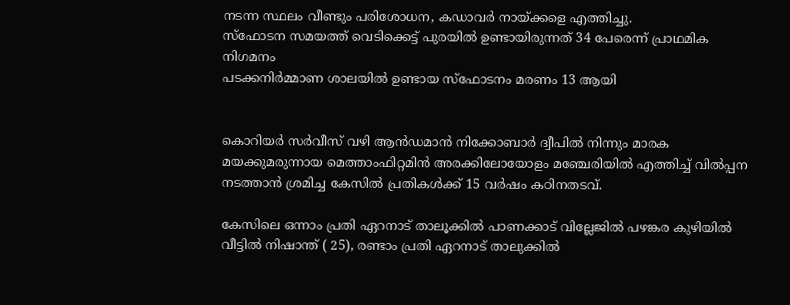നടന്ന സ്ഥലം വീണ്ടും പരിശോധന, കഡാവർ നായ്ക്കളെ എത്തിച്ചു.
സ്ഫോടന സമയത്ത് വെടിക്കെട്ട് പുരയിൽ ഉണ്ടായിരുന്നത് 34 പേരെന്ന് പ്രാഥമിക നിഗമനം
പടക്കനിർമ്മാണ ശാലയിൽ ഉണ്ടായ സ്ഫോടനം മരണം 13 ആയി


കൊറിയർ സർവീസ് വഴി ആൻഡമാൻ നിക്കോബാർ ദ്വീപിൽ നിന്നും മാരക മയക്കുമരുന്നായ മെത്താംഫിറ്റമിൻ അരക്കിലോയോളം മഞ്ചേരിയിൽ എത്തിച്ച് വിൽപ്പന നടത്താൻ ശ്രമിച്ച കേസിൽ പ്രതികൾക്ക് 15 വർഷം കഠിനതടവ്.

കേസിലെ ഒന്നാം പ്രതി ഏറനാട് താലൂക്കിൽ പാണക്കാട് വില്ലേജിൽ പഴങ്കര കുഴിയിൽ വീട്ടിൽ നിഷാന്ത് ( 25), രണ്ടാം പ്രതി ഏറനാട് താലുക്കിൽ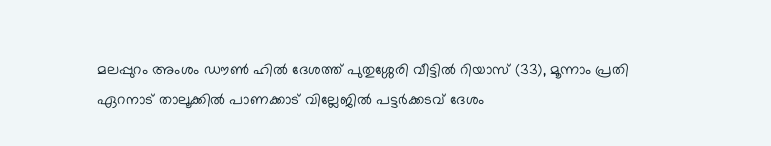മലപ്പുറം അംശം ഡൗൺ ഹിൽ ദേശത്ത് പുതുശ്ശേരി വീട്ടിൽ റിയാസ് (33), മൂന്നാം പ്രതി ഏറനാട് താലൂക്കിൽ പാണക്കാട് വില്ലേജിൽ പട്ടർക്കടവ് ദേശം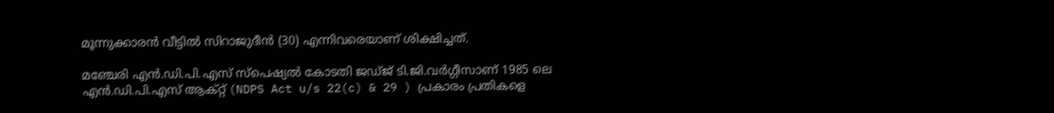മൂന്നുക്കാരൻ വീട്ടിൽ സിറാജുദീൻ (30) എന്നിവരെയാണ് ശിക്ഷിച്ചത്.

മഞ്ചേരി എൻ.ഡി.പി.എസ് സ്പെഷ്യൽ കോടതി ജഡ്ജ് ടി.ജി.വർഗ്ഗീസാണ് 1985 ലെ എൻ.ഡി.പി.എസ് ആക്റ്റ് (NDPS Act u/s 22(c) & 29 ) പ്രകാരം പ്രതികളെ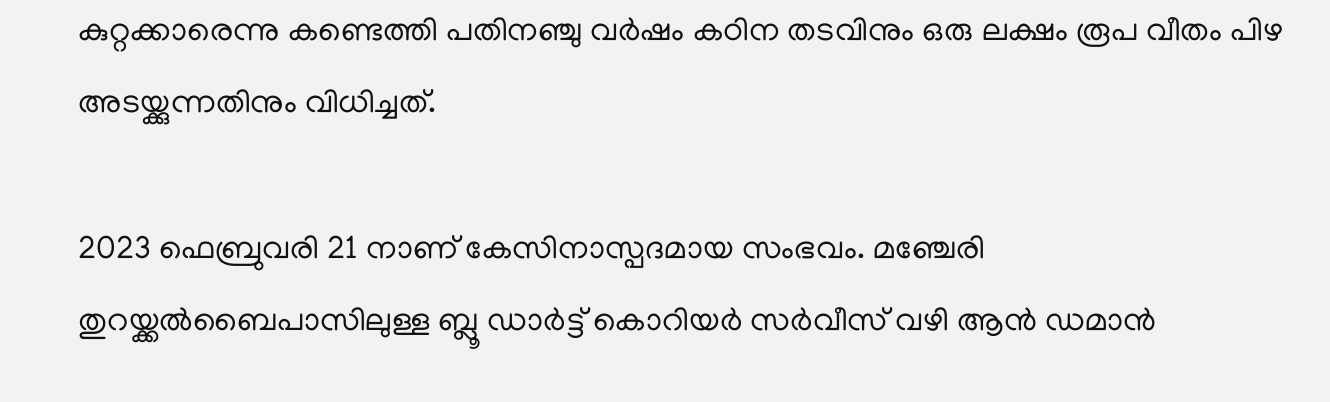കുറ്റക്കാരെന്നു കണ്ടെത്തി പതിനഞ്ചു വർഷം കഠിന തടവിനും ഒരു ലക്ഷം രൂപ വീതം പിഴ അടയ്ക്കുന്നതിനും വിധിച്ചത്.

2023 ഫെബ്രുവരി 21 നാണ് കേസിനാസ്പദമായ സംഭവം. മഞ്ചേരി
തുറയ്ക്കൽബൈപാസിലുള്ള ബ്ലൂ ഡാർട്ട് കൊറിയർ സർവീസ് വഴി ആൻ ഡമാൻ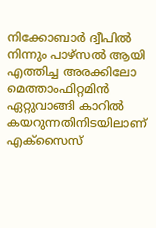നിക്കോബാർ ദ്വീപിൽ നിന്നും പാഴ്സൽ ആയി എത്തിച്ച അരക്കിലോ മെത്താംഫിറ്റമിൻ ഏറ്റുവാങ്ങി കാറിൽ കയറുന്നതിനിടയിലാണ് എക്സൈസ്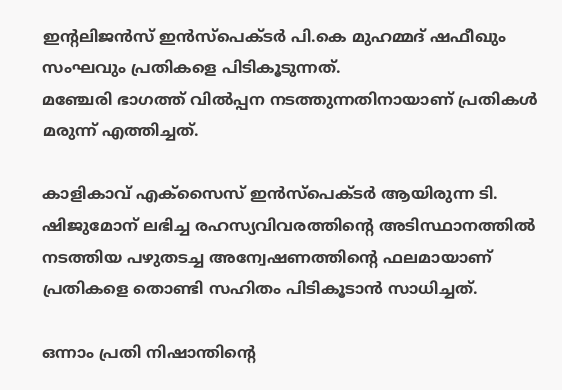ഇന്റലിജൻസ് ഇൻസ്പെക്ടർ പി.കെ മുഹമ്മദ് ഷഫീഖും സംഘവും പ്രതികളെ പിടികൂടുന്നത്.
മഞ്ചേരി ഭാഗത്ത് വിൽപ്പന നടത്തുന്നതിനായാണ് പ്രതികൾ മരുന്ന് എത്തിച്ചത്.

കാളികാവ് എക്സൈസ് ഇൻസ്പെക്ടർ ആയിരുന്ന ടി. ഷിജുമോന് ലഭിച്ച രഹസ്യവിവരത്തിന്റെ അടിസ്ഥാനത്തിൽ നടത്തിയ പഴുതടച്ച അന്വേഷണത്തിന്റെ ഫലമായാണ് പ്രതികളെ തൊണ്ടി സഹിതം പിടികൂടാൻ സാധിച്ചത്.

ഒന്നാം പ്രതി നിഷാന്തിന്റെ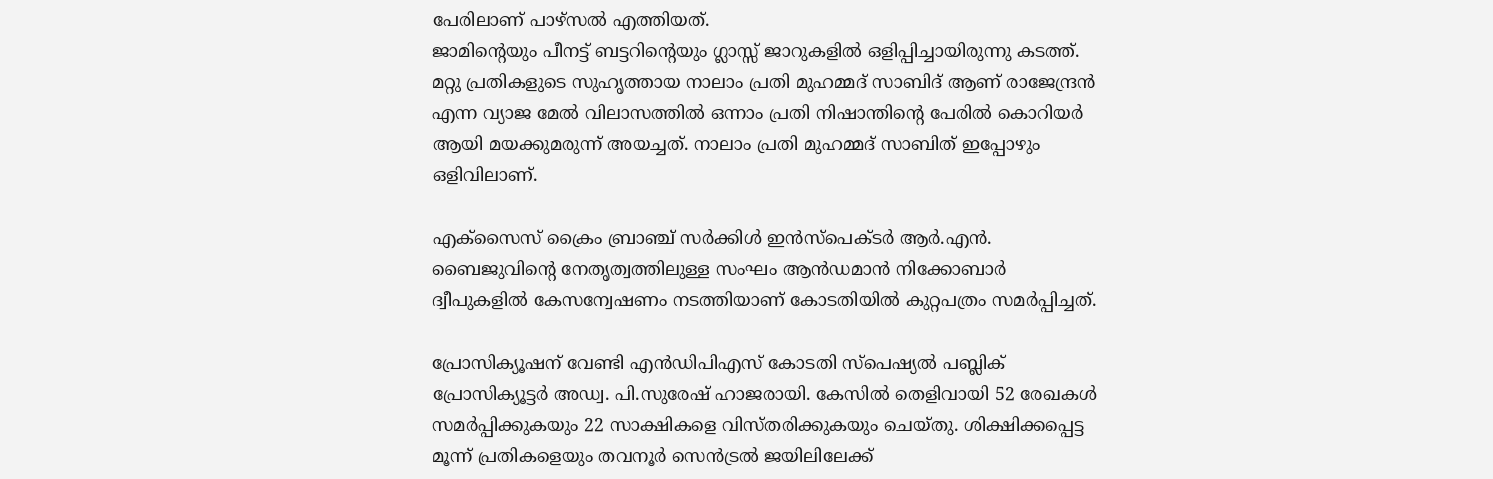പേരിലാണ് പാഴ്സൽ എത്തിയത്.
ജാമിന്റെയും പീനട്ട് ബട്ടറിന്റെയും ഗ്ലാസ്സ് ജാറുകളിൽ ഒളിപ്പിച്ചായിരുന്നു കടത്ത്.
മറ്റു പ്രതികളുടെ സുഹൃത്തായ നാലാം പ്രതി മുഹമ്മദ് സാബിദ് ആണ് രാജേന്ദ്രൻ എന്ന വ്യാജ മേൽ വിലാസത്തിൽ ഒന്നാം പ്രതി നിഷാന്തിന്റെ പേരിൽ കൊറിയർ ആയി മയക്കുമരുന്ന് അയച്ചത്. നാലാം പ്രതി മുഹമ്മദ് സാബിത് ഇപ്പോഴും ഒളിവിലാണ്.

എക്സൈസ് ക്രൈം ബ്രാഞ്ച് സർക്കിൾ ഇൻസ്പെക്ടർ ആർ.എൻ. ബൈജുവിന്റെ നേതൃത്വത്തിലുള്ള സംഘം ആൻഡമാൻ നിക്കോബാർ ദ്വീപുകളിൽ കേസന്വേഷണം നടത്തിയാണ് കോടതിയിൽ കുറ്റപത്രം സമർപ്പിച്ചത്.

പ്രോസിക്യൂഷന് വേണ്ടി എൻഡിപിഎസ് കോടതി സ്പെഷ്യൽ പബ്ലിക് പ്രോസിക്യൂട്ടർ അഡ്വ. പി.സുരേഷ് ഹാജരായി. കേസിൽ തെളിവായി 52 രേഖകൾ സമർപ്പിക്കുകയും 22 സാക്ഷികളെ വിസ്തരിക്കുകയും ചെയ്തു. ശിക്ഷിക്കപ്പെട്ട മൂന്ന് പ്രതികളെയും തവനൂർ സെൻട്രൽ ജയിലിലേക്ക്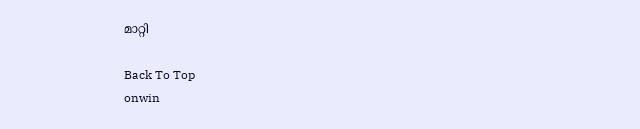മാറ്റി

Back To Top
onwin